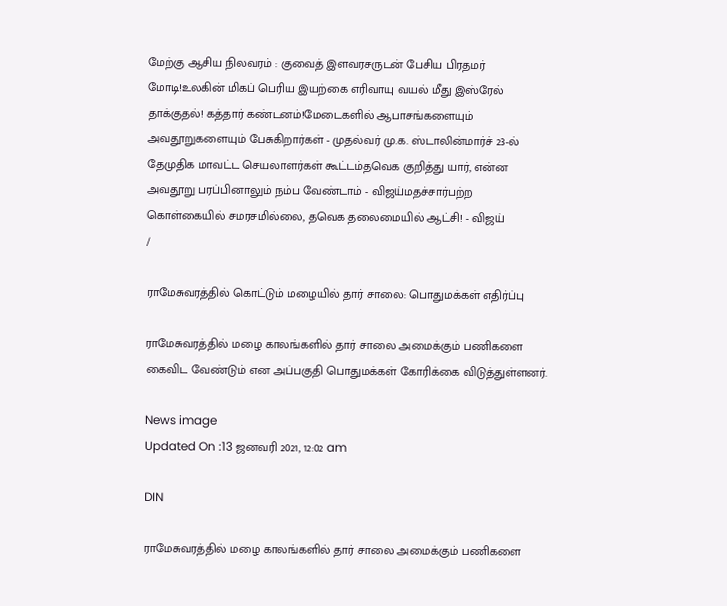மேற்கு ஆசிய நிலவரம் : குவைத் இளவரசருடன் பேசிய பிரதமர் மோடி!உலகின் மிகப் பெரிய இயற்கை எரிவாயு வயல் மீது இஸ்ரேல் தாக்குதல்! கத்தார் கண்டனம்!மேடைகளில் ஆபாசங்களையும் அவதூறுகளையும் பேசுகிறார்கள் - முதல்வர் மு.க. ஸ்டாலின்மார்ச் 23-ல் தேமுதிக மாவட்ட செயலாளர்கள் கூட்டம்தவெக குறித்து யார், என்ன அவதூறு பரப்பினாலும் நம்ப வேண்டாம் - விஜய்மதச்சார்பற்ற கொள்கையில் சமரசமில்லை, தவெக தலைமையில் ஆட்சி! - விஜய்
/

ராமேசுவரத்தில் கொட்டும் மழையில் தார் சாலை: பொதுமக்கள் எதிர்ப்பு

ராமேசுவரத்தில் மழை காலங்களில் தார் சாலை அமைக்கும் பணிகளை கைவிட வேண்டும் என அப்பகுதி பொதுமக்கள் கோரிக்கை விடுத்துள்ளனர்.

News image
Updated On :13 ஜனவரி 2021, 12:02 am

DIN

ராமேசுவரத்தில் மழை காலங்களில் தார் சாலை அமைக்கும் பணிகளை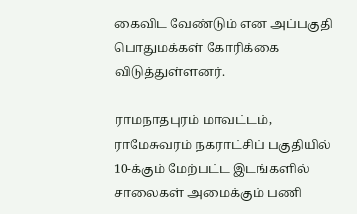கைவிட வேண்டும் என அப்பகுதி பொதுமக்கள் கோரிக்கை விடுத்துள்ளனர்.

ராமநாதபுரம் மாவட்டம், ராமேசுவரம் நகராட்சிப் பகுதியில் 10-க்கும் மேற்பட்ட இடங்களில் சாலைகள் அமைக்கும் பணி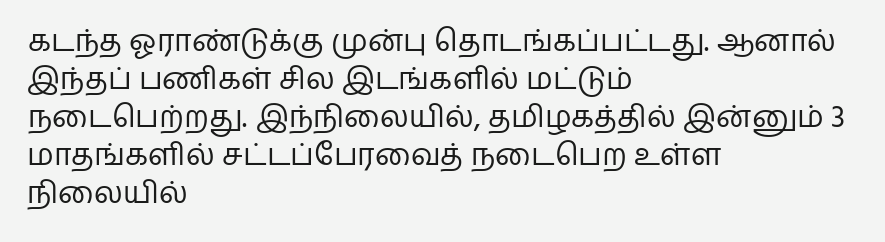கடந்த ஓராண்டுக்கு முன்பு தொடங்கப்பட்டது. ஆனால் இந்தப் பணிகள் சில இடங்களில் மட்டும் நடைபெற்றது. இந்நிலையில், தமிழகத்தில் இன்னும் 3 மாதங்களில் சட்டப்பேரவைத் நடைபெற உள்ள நிலையில்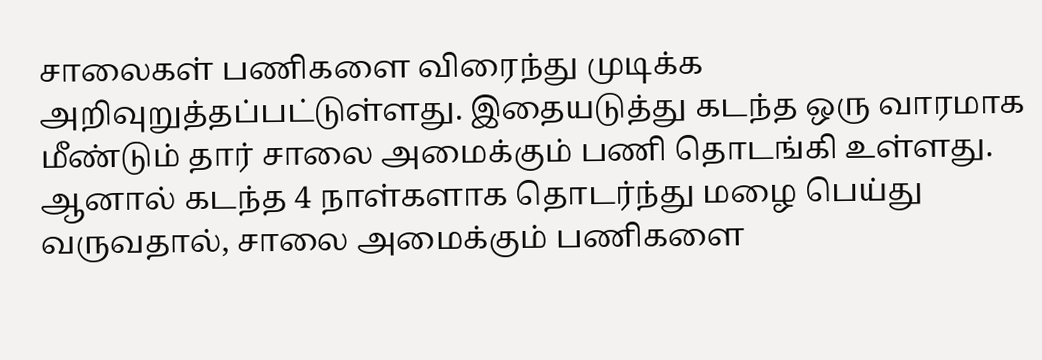சாலைகள் பணிகளை விரைந்து முடிக்க அறிவுறுத்தப்பட்டுள்ளது. இதையடுத்து கடந்த ஒரு வாரமாக மீண்டும் தார் சாலை அமைக்கும் பணி தொடங்கி உள்ளது. ஆனால் கடந்த 4 நாள்களாக தொடர்ந்து மழை பெய்து வருவதால், சாலை அமைக்கும் பணிகளை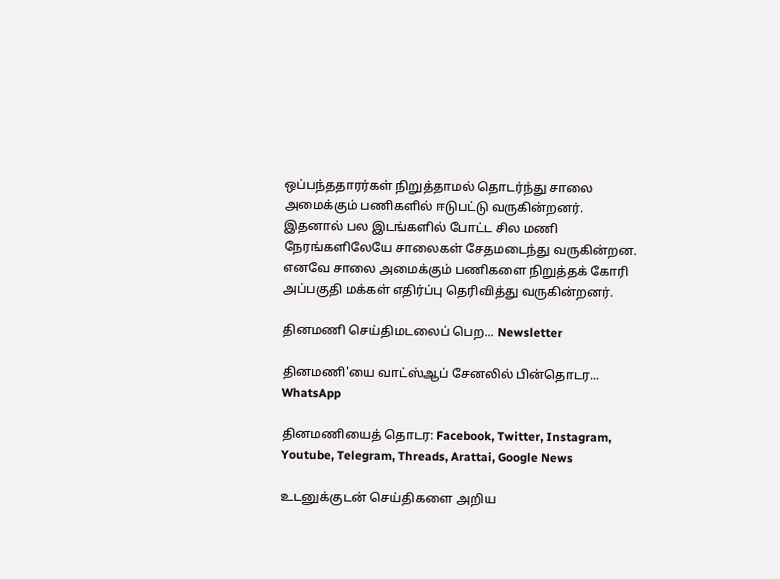ஒப்பந்ததாரர்கள் நிறுத்தாமல் தொடர்ந்து சாலை அமைக்கும் பணிகளில் ஈடுபட்டு வருகின்றனர். இதனால் பல இடங்களில் போட்ட சில மணி நேரங்களிலேயே சாலைகள் சேதமடைந்து வருகின்றன. எனவே சாலை அமைக்கும் பணிகளை நிறுத்தக் கோரி அப்பகுதி மக்கள் எதிர்ப்பு தெரிவித்து வருகின்றனர்.

தினமணி செய்திமடலைப் பெற... Newsletter

தினமணி'யை வாட்ஸ்ஆப் சேனலில் பின்தொடர... WhatsApp

தினமணியைத் தொடர: Facebook, Twitter, Instagram, Youtube, Telegram, Threads, Arattai, Google News

உடனுக்குடன் செய்திகளை அறிய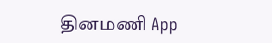தினமணி App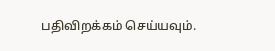பதிவிறக்கம் செய்யவும்.